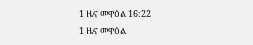1 ዜና መዋዕል 16:22
1 ዜና መዋዕል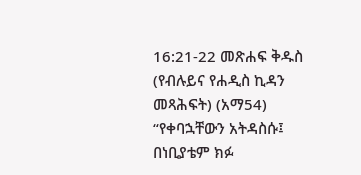16:21-22 መጽሐፍ ቅዱስ (የብሉይና የሐዲስ ኪዳን መጻሕፍት) (አማ54)
“የቀባኋቸውን አትዳስሱ፤ በነቢያቴም ክፉ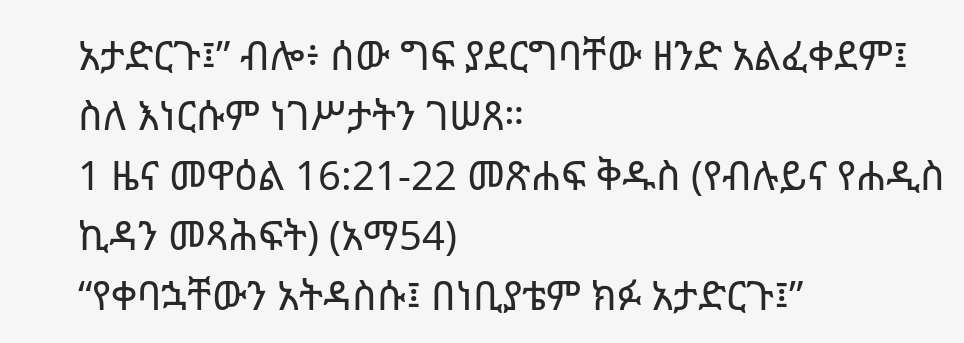አታድርጉ፤” ብሎ፥ ሰው ግፍ ያደርግባቸው ዘንድ አልፈቀደም፤ ስለ እነርሱም ነገሥታትን ገሠጸ።
1 ዜና መዋዕል 16:21-22 መጽሐፍ ቅዱስ (የብሉይና የሐዲስ ኪዳን መጻሕፍት) (አማ54)
“የቀባኋቸውን አትዳስሱ፤ በነቢያቴም ክፉ አታድርጉ፤”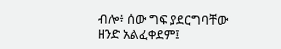ብሎ፥ ሰው ግፍ ያደርግባቸው ዘንድ አልፈቀደም፤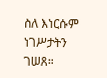ስለ እነርሱም ነገሥታትን ገሠጸ።